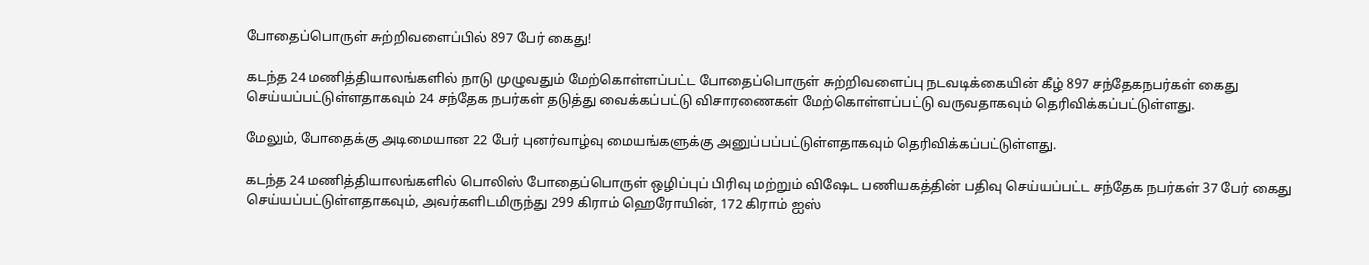போதைப்பொருள் சுற்றிவளைப்பில் 897 பேர் கைது!

கடந்த 24 மணித்தியாலங்களில் நாடு முழுவதும் மேற்கொள்ளப்பட்ட போதைப்பொருள் சுற்றிவளைப்பு நடவடிக்கையின் கீழ் 897 சந்தேகநபர்கள் கைது செய்யப்பட்டுள்ளதாகவும் 24 சந்தேக நபர்கள் தடுத்து வைக்கப்பட்டு விசாரணைகள் மேற்கொள்ளப்பட்டு வருவதாகவும் தெரிவிக்கப்பட்டுள்ளது.

மேலும், போதைக்கு அடிமையான 22 பேர் புனர்வாழ்வு மையங்களுக்கு அனுப்பப்பட்டுள்ளதாகவும் தெரிவிக்கப்பட்டுள்ளது.

கடந்த 24 மணித்தியாலங்களில் பொலிஸ் போதைப்பொருள் ஒழிப்புப் பிரிவு மற்றும் விஷேட பணியகத்தின் பதிவு செய்யப்பட்ட சந்தேக நபர்கள் 37 பேர் கைது செய்யப்பட்டுள்ளதாகவும், அவர்களிடமிருந்து 299 கிராம் ஹெரோயின், 172 கிராம் ஐஸ்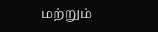மற்றும்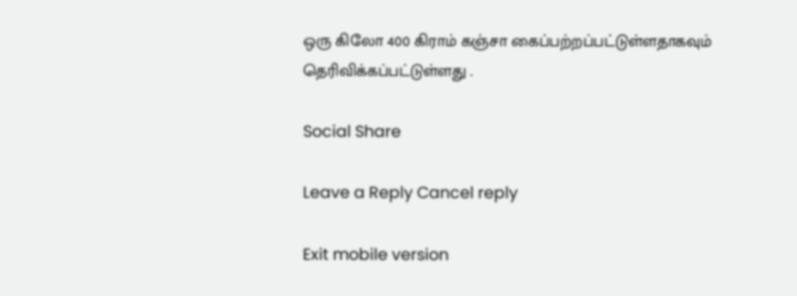ஒரு கிலோ 400 கிராம் கஞ்சா கைப்பற்றப்பட்டுள்ளதாகவும் தெரிவிக்கப்பட்டுள்ளது .

Social Share

Leave a Reply Cancel reply

Exit mobile version